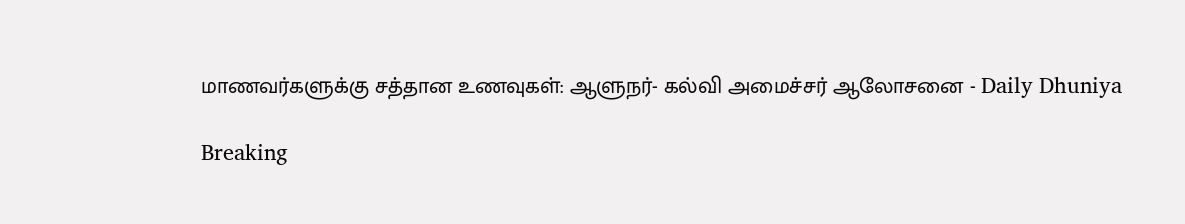மாணவர்களுக்கு சத்தான உணவுகள்: ஆளுநர்- கல்வி அமைச்சர் ஆலோசனை - Daily Dhuniya

Breaking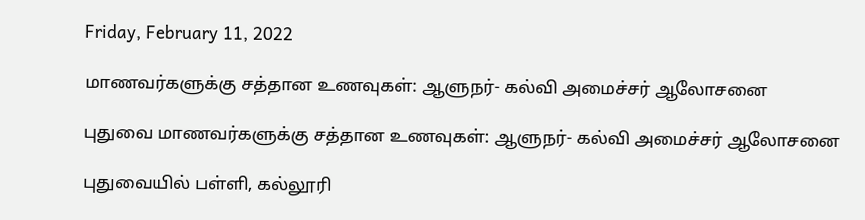Friday, February 11, 2022

மாணவர்களுக்கு சத்தான உணவுகள்: ஆளுநர்- கல்வி அமைச்சர் ஆலோசனை

புதுவை மாணவர்களுக்கு சத்தான உணவுகள்: ஆளுநர்- கல்வி அமைச்சர் ஆலோசனை

புதுவையில் பள்ளி, கல்லூரி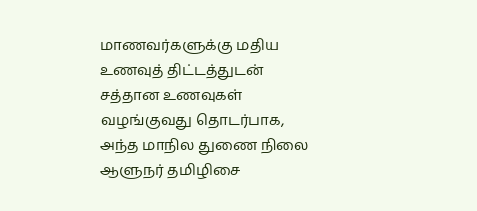மாணவர்களுக்கு மதிய உணவுத் திட்டத்துடன் சத்தான உணவுகள் வழங்குவது தொடர்பாக, அந்த மாநில துணை நிலை ஆளுநர் தமிழிசை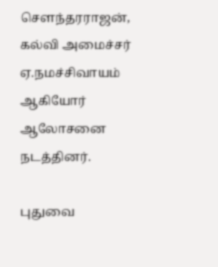செளந்தரராஜன், கல்வி அமைச்சர் ஏ.நமச்சிவாயம் ஆகியோர் ஆலோசனை நடத்தினர்.

புதுவை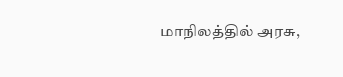மாநிலத்தில் அரசு,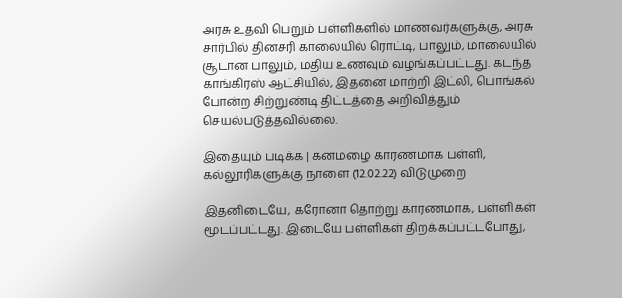அரசு உதவி பெறும் பள்ளிகளில் மாணவர்களுக்கு, அரசு சார்பில் தினசரி காலையில் ரொட்டி, பாலும், மாலையில் சூடான பாலும், மதிய உணவும் வழங்கப்பட்டது. கடந்த காங்கிரஸ் ஆட்சியில், இதனை மாற்றி இட்லி, பொங்கல் போன்ற சிற்றுண்டி திட்டத்தை அறிவித்தும் செயல்படுத்தவில்லை.

இதையும் படிக்க | கனமழை காரணமாக பள்ளி, கல்லூரிகளுக்கு நாளை (12.02.22) விடுமுறை

இதனிடையே, கரோனா தொற்று காரணமாக, பள்ளிகள் மூடப்பட்டது. இடையே பள்ளிகள் திறக்கப்பட்டபோது,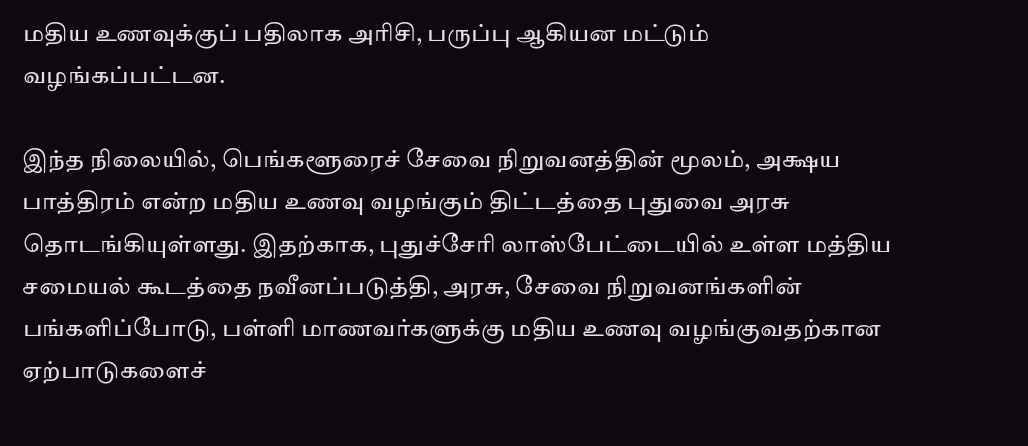மதிய உணவுக்குப் பதிலாக அரிசி, பருப்பு ஆகியன மட்டும் வழங்கப்பட்டன.

இந்த நிலையில், பெங்களூரைச் சேவை நிறுவனத்தின் மூலம், அக்ஷய பாத்திரம் என்ற மதிய உணவு வழங்கும் திட்டத்தை புதுவை அரசு தொடங்கியுள்ளது. இதற்காக, புதுச்சேரி லாஸ்பேட்டையில் உள்ள மத்திய சமையல் கூடத்தை நவீனப்படுத்தி, அரசு, சேவை நிறுவனங்களின் பங்களிப்போடு, பள்ளி மாணவர்களுக்கு மதிய உணவு வழங்குவதற்கான ஏற்பாடுகளைச்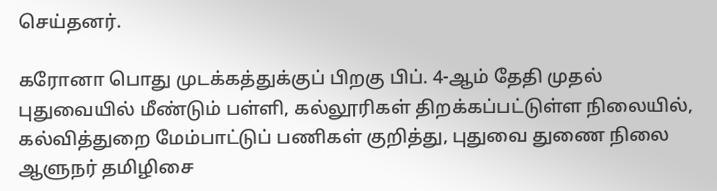செய்தனர்.

கரோனா பொது முடக்கத்துக்குப் பிறகு பிப். 4-ஆம் தேதி முதல் புதுவையில் மீண்டும் பள்ளி, கல்லூரிகள் திறக்கப்பட்டுள்ள நிலையில், கல்வித்துறை மேம்பாட்டுப் பணிகள் குறித்து, புதுவை துணை நிலை ஆளுநர் தமிழிசை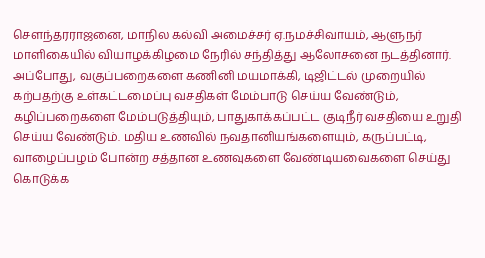செளந்தரராஜனை, மாநில கல்வி அமைச்சர் ஏ.நமச்சிவாயம், ஆளுநர் மாளிகையில் வியாழக்கிழமை நேரில் சந்தித்து ஆலோசனை நடத்தினார். அப்போது, வகுப்பறைகளை கணினி மயமாக்கி, டிஜிட்டல் முறையில் கற்பதற்கு உள்கட்டமைப்பு வசதிகள் மேம்பாடு செய்ய வேண்டும், கழிப்பறைகளை மேம்படுத்தியும், பாதுகாக்கப்பட்ட குடிநீர் வசதியை உறுதி செய்ய வேண்டும். மதிய உணவில் நவதானியங்களையும், கருப்பட்டி, வாழைப்பழம் போன்ற சத்தான உணவுகளை வேண்டியவைகளை செய்து கொடுக்க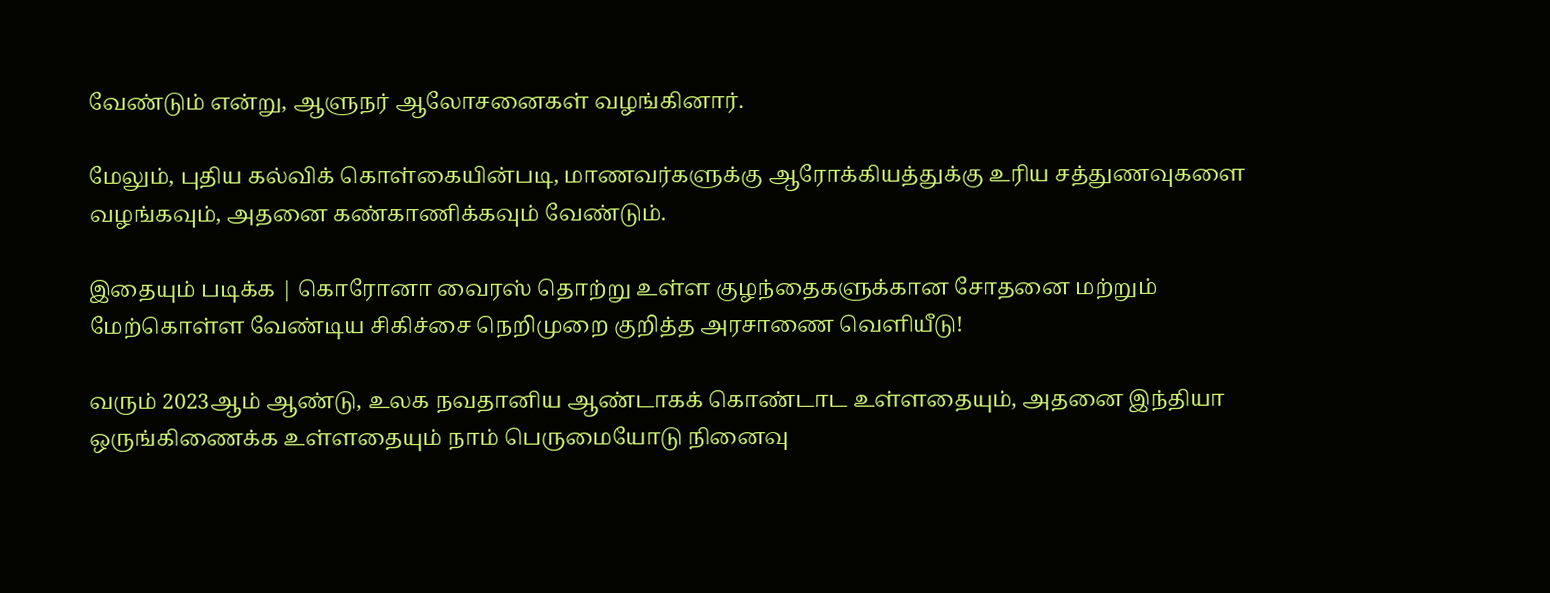வேண்டும் என்று, ஆளுநர் ஆலோசனைகள் வழங்கினார்.

மேலும், புதிய கல்விக் கொள்கையின்படி, மாணவர்களுக்கு ஆரோக்கியத்துக்கு உரிய சத்துணவுகளை வழங்கவும், அதனை கண்காணிக்கவும் வேண்டும்.

இதையும் படிக்க | கொரோனா வைரஸ் தொற்று உள்ள குழந்தைகளுக்கான சோதனை மற்றும் மேற்கொள்ள வேண்டிய சிகிச்சை நெறிமுறை குறித்த அரசாணை வெளியீடு!

வரும் 2023ஆம் ஆண்டு, உலக நவதானிய ஆண்டாகக் கொண்டாட உள்ளதையும், அதனை இந்தியா ஒருங்கிணைக்க உள்ளதையும் நாம் பெருமையோடு நினைவு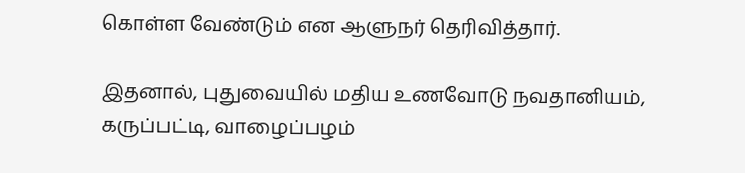கொள்ள வேண்டும் என ஆளுநர் தெரிவித்தார்.

இதனால், புதுவையில் மதிய உணவோடு நவதானியம், கருப்பட்டி, வாழைப்பழம்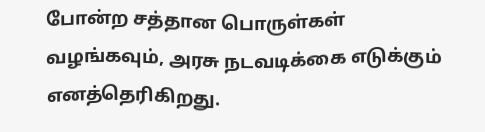போன்ற சத்தான பொருள்கள் வழங்கவும், அரசு நடவடிக்கை எடுக்கும் எனத்தெரிகிறது.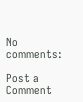No comments:

Post a Comment